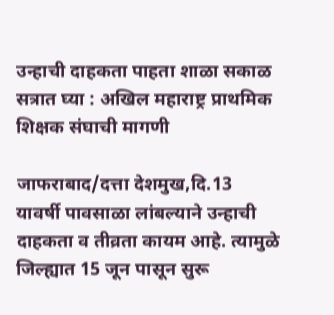उन्हाची दाहकता पाहता शाळा सकाळ सत्रात घ्या : अखिल महाराष्ट्र प्राथमिक शिक्षक संघाची मागणी

जाफराबाद/दत्ता देशमुख,दि.13
यावर्षी पावसाळा लांबल्याने उन्हाची दाहकता व तीव्रता कायम आहे. त्यामुळे जिल्ह्यात 15 जून पासून सुरू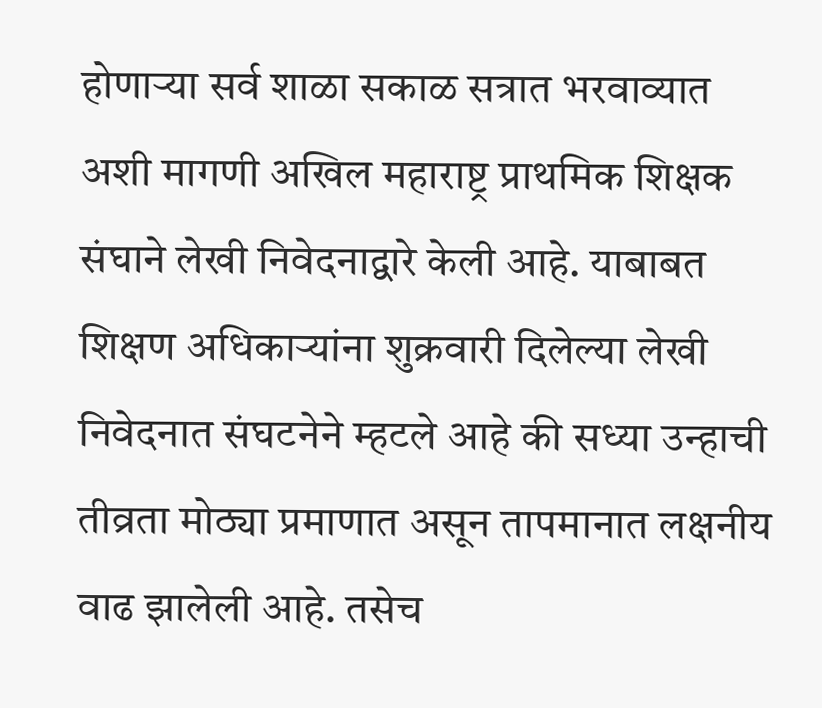होणाऱ्या सर्व शाळा सकाळ सत्रात भरवाव्यात अशी मागणी अखिल महाराष्ट्र प्राथमिक शिक्षक संघाने लेखी निवेदनाद्वारे केली आहे. याबाबत शिक्षण अधिकाऱ्यांना शुक्रवारी दिलेल्या लेखी निवेदनात संघटनेने म्हटले आहे की सध्या उन्हाची तीव्रता मोठ्या प्रमाणात असून तापमानात लक्षनीय वाढ झालेली आहे. तसेच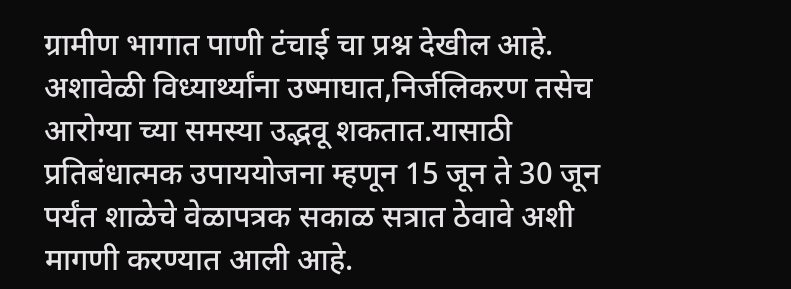ग्रामीण भागात पाणी टंचाई चा प्रश्न देखील आहे. अशावेळी विध्यार्थ्यांना उष्माघात,निर्जलिकरण तसेच आरोग्या च्या समस्या उद्भवू शकतात.यासाठी प्रतिबंधात्मक उपाययोजना म्हणून 15 जून ते 30 जून पर्यंत शाळेचे वेळापत्रक सकाळ सत्रात ठेवावे अशी मागणी करण्यात आली आहे.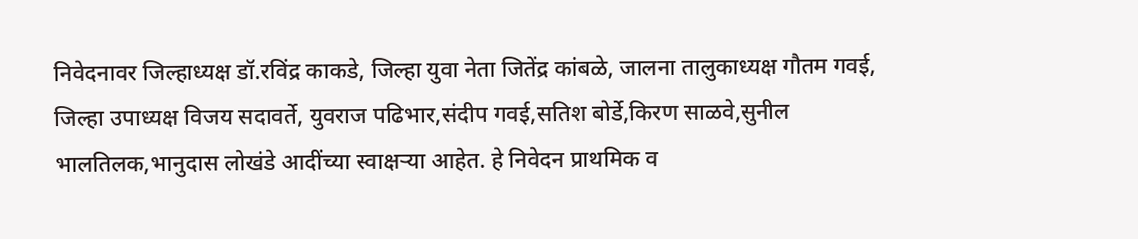निवेदनावर जिल्हाध्यक्ष डॉ.रविंद्र काकडे, जिल्हा युवा नेता जितेंद्र कांबळे, जालना तालुकाध्यक्ष गौतम गवई, जिल्हा उपाध्यक्ष विजय सदावर्ते, युवराज पढिभार,संदीप गवई,सतिश बोर्डे,किरण साळवे,सुनील भालतिलक,भानुदास लोखंडे आदींच्या स्वाक्षऱ्या आहेत. हे निवेदन प्राथमिक व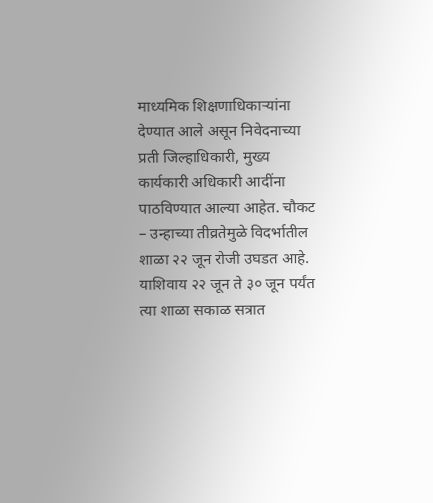माध्यमिक शिक्षणाधिकाऱ्यांना देण्यात आले असून निवेदनाच्या प्रती जिल्हाधिकारी, मुख्य कार्यकारी अधिकारी आदींना पाठविण्यात आल्या आहेत. चौकट – उन्हाच्या तीव्रतेमुळे विदर्भातील शाळा २२ जून रोजी उघडत आहे. याशिवाय २२ जून ते ३० जून पर्यंत त्या शाळा सकाळ सत्रात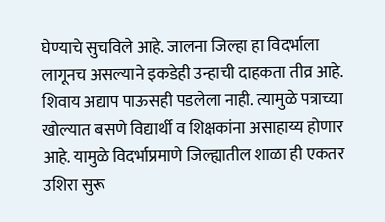घेण्याचे सुचविले आहे. जालना जिल्हा हा विदर्भाला लागूनच असल्याने इकडेही उन्हाची दाहकता तीव्र आहे. शिवाय अद्याप पाऊसही पडलेला नाही. त्यामुळे पत्राच्या खोल्यात बसणे विद्यार्थी व शिक्षकांना असाहाय्य होणार आहे. यामुळे विदर्भाप्रमाणे जिल्ह्यातील शाळा ही एकतर उशिरा सुरू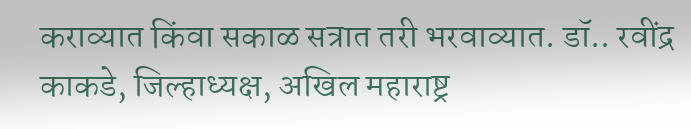कराव्यात किंवा सकाळ सत्रात तरी भरवाव्यात. डॉ.. रवींद्र काकडे, जिल्हाध्यक्ष, अखिल महाराष्ट्र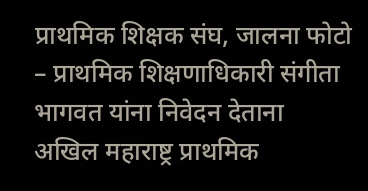प्राथमिक शिक्षक संघ, जालना फोटो – प्राथमिक शिक्षणाधिकारी संगीता भागवत यांना निवेदन देताना अखिल महाराष्ट्र प्राथमिक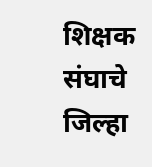शिक्षक संघाचे जिल्हा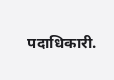पदाधिकारी.